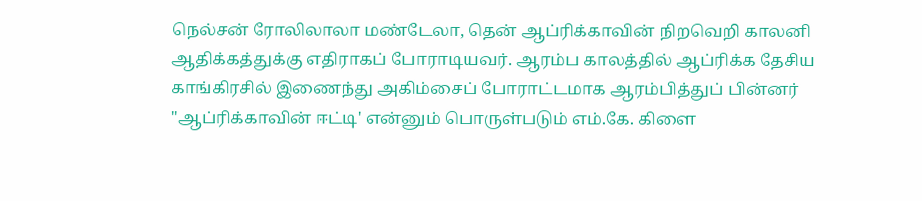நெல்சன் ரோலிலாலா மண்டேலா, தென் ஆப்ரிக்காவின் நிறவெறி காலனி
ஆதிக்கத்துக்கு எதிராகப் போராடியவர். ஆரம்ப காலத்தில் ஆப்ரிக்க தேசிய
காங்கிரசில் இணைந்து அகிம்சைப் போராட்டமாக ஆரம்பித்துப் பின்னர்
"ஆப்ரிக்காவின் ஈட்டி' என்னும் பொருள்படும் எம்.கே. கிளை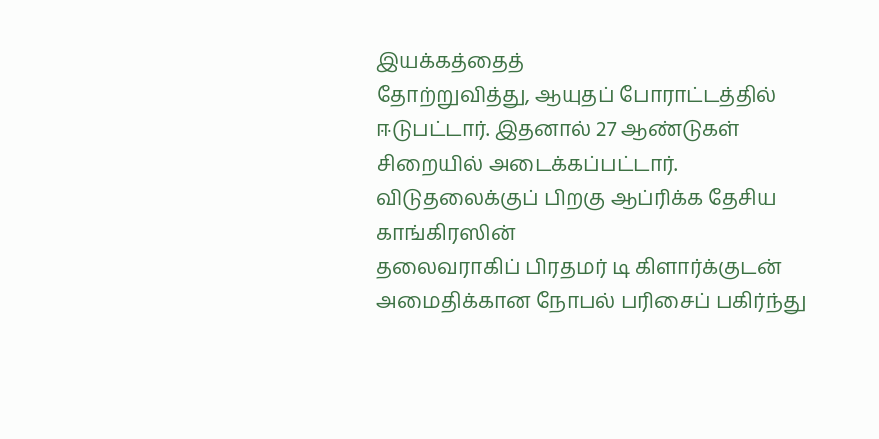இயக்கத்தைத்
தோற்றுவித்து, ஆயுதப் போராட்டத்தில் ஈடுபட்டார். இதனால் 27 ஆண்டுகள்
சிறையில் அடைக்கப்பட்டார். விடுதலைக்குப் பிறகு ஆப்ரிக்க தேசிய காங்கிரஸின்
தலைவராகிப் பிரதமர் டி கிளார்க்குடன் அமைதிக்கான நோபல் பரிசைப் பகிர்ந்து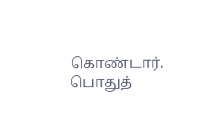கொண்டார். பொதுத்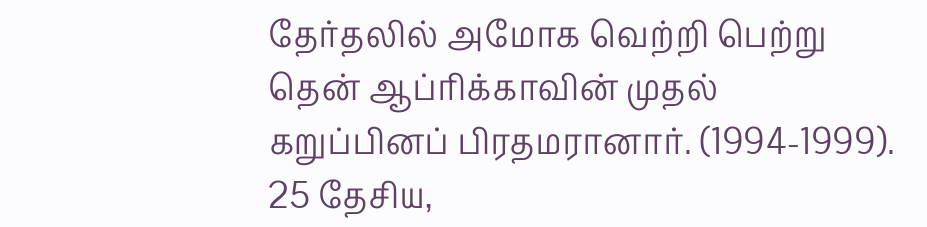தேர்தலில் அமோக வெற்றி பெற்று தென் ஆப்ரிக்காவின் முதல்
கறுப்பினப் பிரதமரானார். (1994-1999). 25 தேசிய,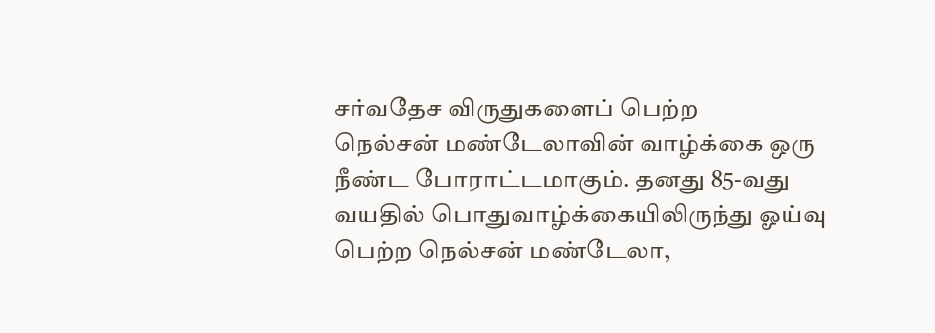சர்வதேச விருதுகளைப் பெற்ற
நெல்சன் மண்டேலாவின் வாழ்க்கை ஒரு நீண்ட போராட்டமாகும். தனது 85-வது
வயதில் பொதுவாழ்க்கையிலிருந்து ஓய்வு பெற்ற நெல்சன் மண்டேலா,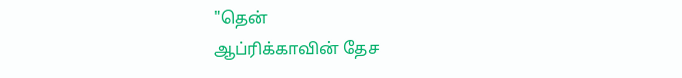"தென்
ஆப்ரிக்காவின் தேச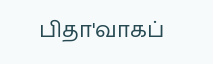பிதா'வாகப்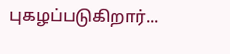புகழப்படுகிறார்...